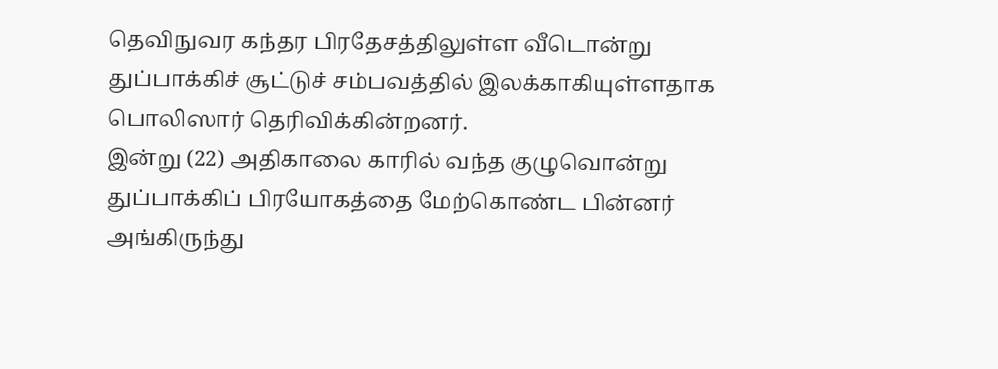தெவிநுவர கந்தர பிரதேசத்திலுள்ள வீடொன்று துப்பாக்கிச் சூட்டுச் சம்பவத்தில் இலக்காகியுள்ளதாக பொலிஸார் தெரிவிக்கின்றனர்.
இன்று (22) அதிகாலை காரில் வந்த குழுவொன்று துப்பாக்கிப் பிரயோகத்தை மேற்கொண்ட பின்னர் அங்கிருந்து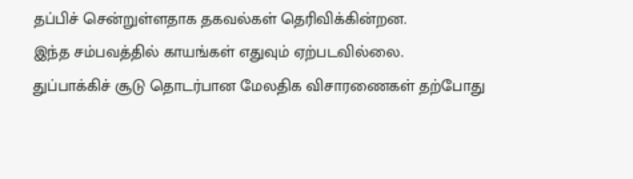தப்பிச் சென்றுள்ளதாக தகவல்கள் தெரிவிக்கின்றன.
இந்த சம்பவத்தில் காயங்கள் எதுவும் ஏற்படவில்லை.
துப்பாக்கிச் சூடு தொடர்பான மேலதிக விசாரணைகள் தற்போது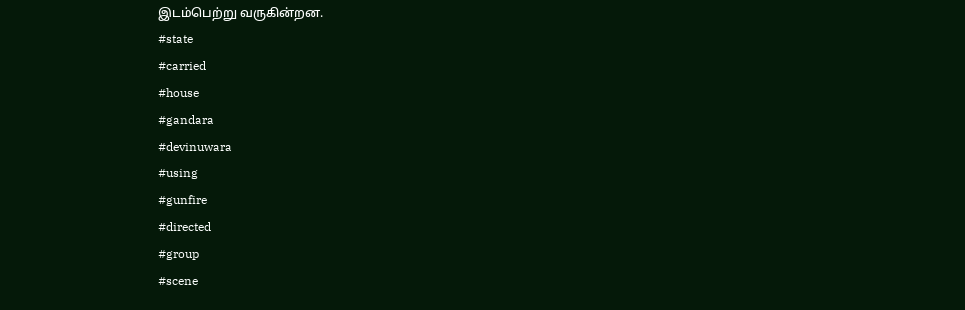இடம்பெற்று வருகின்றன.
#state
#carried
#house
#gandara
#devinuwara
#using
#gunfire
#directed
#group
#scene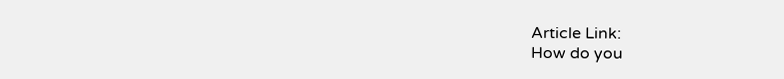Article Link:
How do you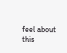feel about this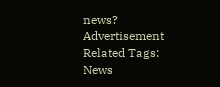news?
Advertisement
Related Tags:
News